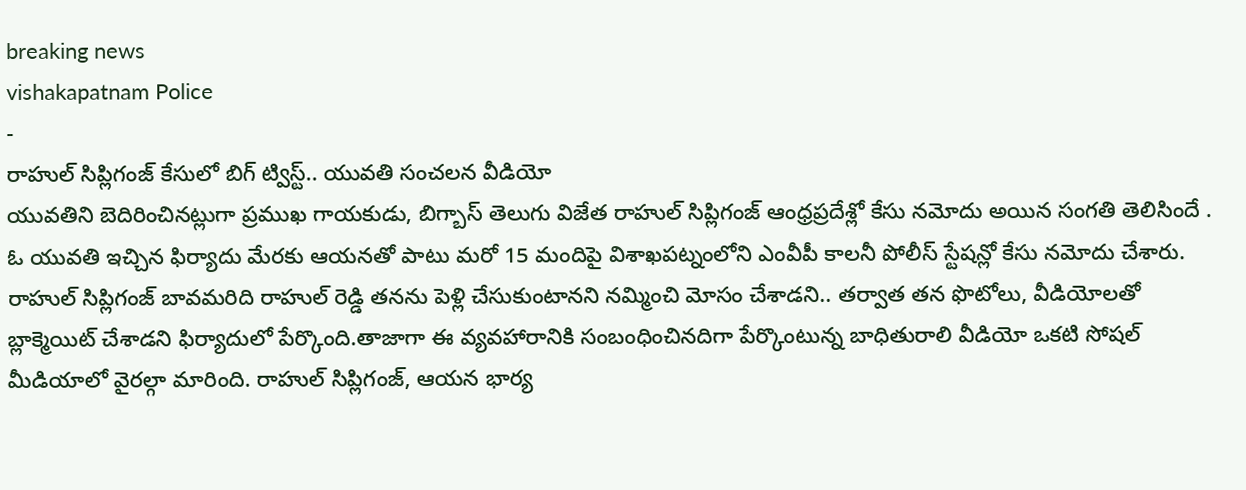breaking news
vishakapatnam Police
-
రాహుల్ సిప్లిగంజ్ కేసులో బిగ్ ట్విస్ట్.. యువతి సంచలన వీడియో
యువతిని బెదిరించినట్లుగా ప్రముఖ గాయకుడు, బిగ్బాస్ తెలుగు విజేత రాహుల్ సిప్లిగంజ్ ఆంధ్రప్రదేశ్లో కేసు నమోదు అయిన సంగతి తెలిసిందే . ఓ యువతి ఇచ్చిన ఫిర్యాదు మేరకు ఆయనతో పాటు మరో 15 మందిపై విశాఖపట్నంలోని ఎంవీపీ కాలనీ పోలీస్ స్టేషన్లో కేసు నమోదు చేశారు. రాహుల్ సిప్లిగంజ్ బావమరిది రాహుల్ రెడ్డి తనను పెళ్లి చేసుకుంటానని నమ్మించి మోసం చేశాడని.. తర్వాత తన ఫొటోలు, వీడియోలతో బ్లాక్మెయిట్ చేశాడని ఫిర్యాదులో పేర్కొంది.తాజాగా ఈ వ్యవహారానికి సంబంధించినదిగా పేర్కొంటున్న బాధితురాలి వీడియో ఒకటి సోషల్ మీడియాలో వైరల్గా మారింది. రాహుల్ సిప్లిగంజ్, ఆయన భార్య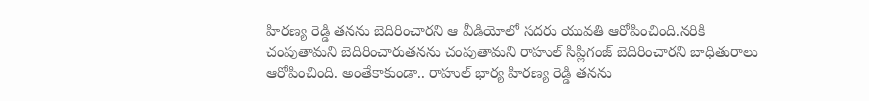హిరణ్య రెడ్డి తనను బెదిరించారని ఆ వీడియోలో సదరు యువతి ఆరోపించింది.నరికి చంపుతామని బెదిరించారుతనను చంపుతామని రాహుల్ సిప్లిగంజ్ బెదిరించారని బాధితురాలు ఆరోపించింది. అంతేకాకుండా.. రాహుల్ భార్య హిరణ్య రెడ్డి తనను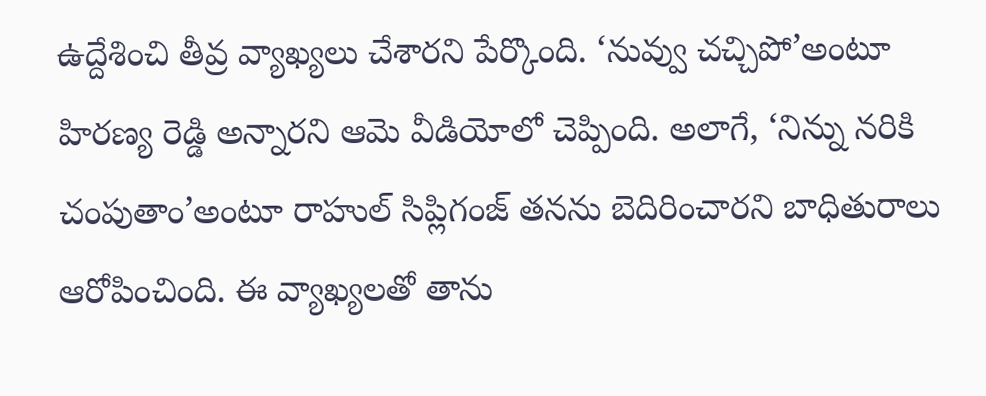ఉద్దేశించి తీవ్ర వ్యాఖ్యలు చేశారని పేర్కొంది. ‘నువ్వు చచ్చిపో’అంటూ హిరణ్య రెడ్డి అన్నారని ఆమె వీడియోలో చెప్పింది. అలాగే, ‘నిన్ను నరికి చంపుతాం’అంటూ రాహుల్ సిప్లిగంజ్ తనను బెదిరించారని బాధితురాలు ఆరోపించింది. ఈ వ్యాఖ్యలతో తాను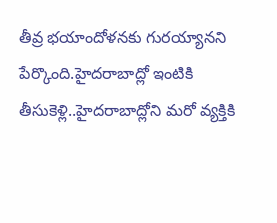తీవ్ర భయాందోళనకు గురయ్యానని పేర్కొంది.హైదరాబాద్లో ఇంటికి తీసుకెళ్లి..హైదరాబాద్లోని మరో వ్యక్తికి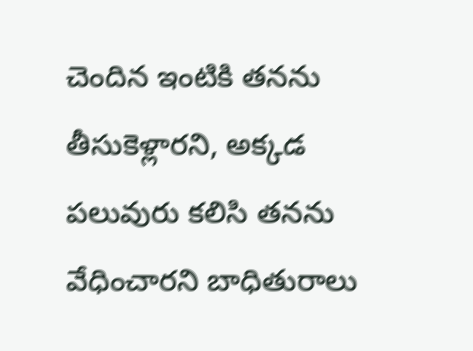చెందిన ఇంటికి తనను తీసుకెళ్లారని, అక్కడ పలువురు కలిసి తనను వేధించారని బాధితురాలు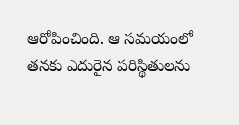ఆరోపించింది. ఆ సమయంలో తనకు ఎదురైన పరిస్థితులను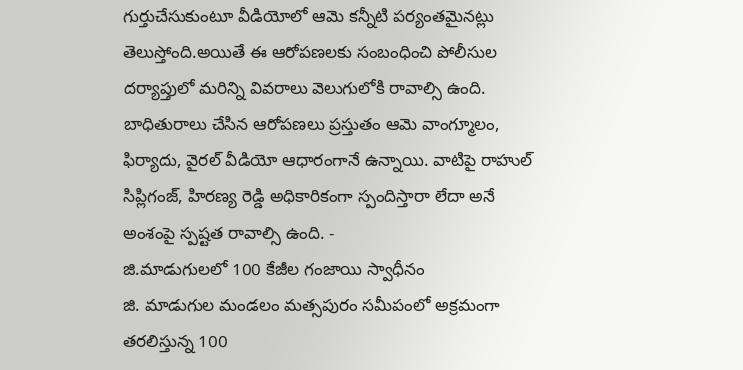గుర్తుచేసుకుంటూ వీడియోలో ఆమె కన్నీటి పర్యంతమైనట్లు తెలుస్తోంది.అయితే ఈ ఆరోపణలకు సంబంధించి పోలీసుల దర్యాప్తులో మరిన్ని వివరాలు వెలుగులోకి రావాల్సి ఉంది. బాధితురాలు చేసిన ఆరోపణలు ప్రస్తుతం ఆమె వాంగ్మూలం, ఫిర్యాదు, వైరల్ వీడియో ఆధారంగానే ఉన్నాయి. వాటిపై రాహుల్ సిప్లిగంజ్, హిరణ్య రెడ్డి అధికారికంగా స్పందిస్తారా లేదా అనే అంశంపై స్పష్టత రావాల్సి ఉంది. -
జి.మాడుగులలో 100 కేజీల గంజాయి స్వాధీనం
జి. మాడుగుల మండలం మత్సపురం సమీపంలో అక్రమంగా తరలిస్తున్న 100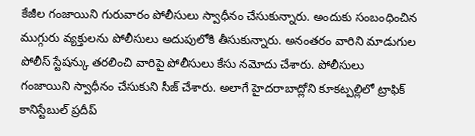కేజీల గంజాయిని గురువారం పోలీసులు స్వాధీనం చేసుకున్నారు. అందుకు సంబంధించిన ముగ్గురు వ్యక్తులను పోలీసులు అదుపులోకి తీసుకున్నారు. అనంతరం వారిని మాడుగుల పోలీస్ స్టేషన్కు తరలించి వారిపై పోలీసులు కేసు నమోదు చేశారు. పోలీసులు గంజాయిని స్వాధీనం చేసుకుని సీజ్ చేశారు. అలాగే హైదరాబాద్లోని కూకట్పల్లిలో ట్రాఫిక్ కానిస్టేబుల్ ప్రదీప్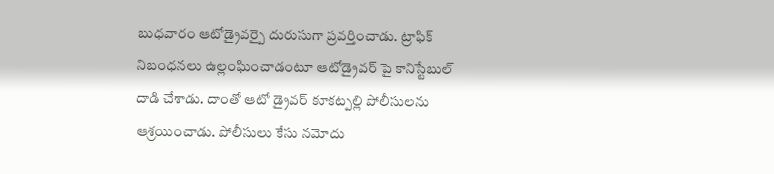బుధవారం ఆటోడ్రైవర్పై దురుసుగా ప్రవర్తించాడు. ట్రాఫిక్ నిబంధనలు ఉల్లంఘించాడంటూ ఆటోడ్రైవర్ పై కానిస్టేబుల్ దాడి చేశాడు. దాంతో ఆటో డ్రైవర్ కూకట్పల్లి పోలీసులను ఆశ్రయించాడు. పోలీసులు కేసు నమోదు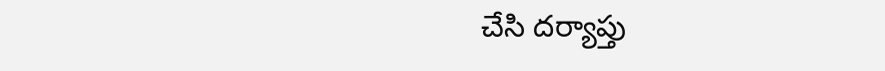చేసి దర్యాప్తు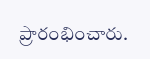ప్రారంభించారు.